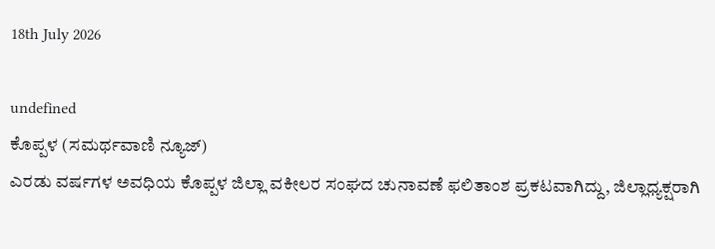18th July 2026

undefined
ಕೊಪ್ಪಳ (ಸಮರ್ಥವಾಣಿ ನ್ಯೂಜ್)
ಎರಡು ವರ್ಷಗಳ ಅವಧಿಯ ಕೊಪ್ಪಳ ಜಿಲ್ಲಾ ವಕೀಲರ ಸಂಘದ ಚುನಾವಣೆ ಫಲಿತಾಂಶ ಪ್ರಕಟವಾಗಿದ್ದು, ಜಿಲ್ಲಾಧ್ಯಕ್ಷರಾಗಿ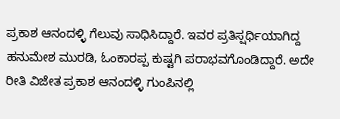ಪ್ರಕಾಶ ಆನಂದಳ್ಳಿ ಗೆಲುವು ಸಾಧಿಸಿದ್ದಾರೆ. ಇವರ ಪ್ರತಿಸ್ಷರ್ಧಿಯಾಗಿದ್ದ ಹನುಮೇಶ ಮುರಡಿ, ಓಂಕಾರಪ್ಪ ಕುಷ್ಟಗಿ ಪರಾಭವಗೊಂಡಿದ್ದಾರೆ. ಅದೇ ರೀತಿ ವಿಜೇತ ಪ್ರಕಾಶ ಆನಂದಳ್ಳಿ ಗುಂಪಿನಲ್ಲಿ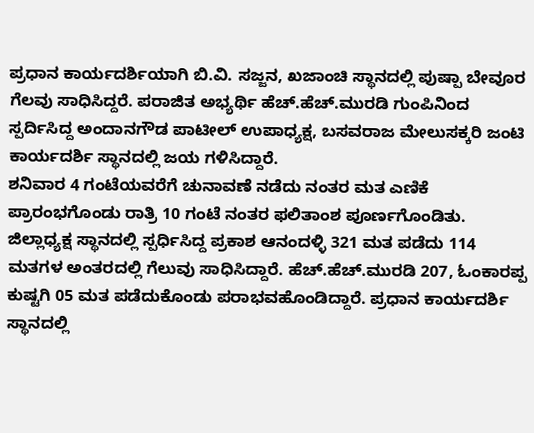ಪ್ರಧಾನ ಕಾರ್ಯದರ್ಶಿಯಾಗಿ ಬಿ.ವಿ. ಸಜ್ಜನ, ಖಜಾಂಚಿ ಸ್ಥಾನದಲ್ಲಿ ಪುಷ್ಪಾ ಬೇವೂರ ಗೆಲವು ಸಾಧಿಸಿದ್ದರೆ. ಪರಾಜಿತ ಅಭ್ಯರ್ಥಿ ಹೆಚ್.ಹೆಚ್.ಮುರಡಿ ಗುಂಪಿನಿಂದ ಸ್ಪರ್ದಿಸಿದ್ದ ಅಂದಾನಗೌಡ ಪಾಟೀಲ್ ಉಪಾಧ್ಯಕ್ಷ, ಬಸವರಾಜ ಮೇಲುಸಕ್ಕರಿ ಜಂಟಿ ಕಾರ್ಯದರ್ಶಿ ಸ್ಥಾನದಲ್ಲಿ ಜಯ ಗಳಿಸಿದ್ದಾರೆ.
ಶನಿವಾರ 4 ಗಂಟೆಯವರೆಗೆ ಚುನಾವಣೆ ನಡೆದು ನಂತರ ಮತ ಎಣಿಕೆ ಪ್ರಾರಂಭಗೊಂಡು ರಾತ್ರಿ 10 ಗಂಟೆ ನಂತರ ಫಲಿತಾಂಶ ಪೂರ್ಣಗೊಂಡಿತು. ಜಿಲ್ಲಾಧ್ಯಕ್ಷ ಸ್ಥಾನದಲ್ಲಿ ಸ್ಪರ್ಧಿಸಿದ್ದ ಪ್ರಕಾಶ ಆನಂದಳ್ಳಿ 321 ಮತ ಪಡೆದು 114 ಮತಗಳ ಅಂತರದಲ್ಲಿ ಗೆಲುವು ಸಾಧಿಸಿದ್ದಾರೆ. ಹೆಚ್.ಹೆಚ್.ಮುರಡಿ 207, ಓಂಕಾರಪ್ಪ ಕುಷ್ಟಗಿ 05 ಮತ ಪಡೆದುಕೊಂಡು ಪರಾಭವಹೊಂಡಿದ್ದಾರೆ. ಪ್ರಧಾನ ಕಾರ್ಯದರ್ಶಿ ಸ್ಥಾನದಲ್ಲಿ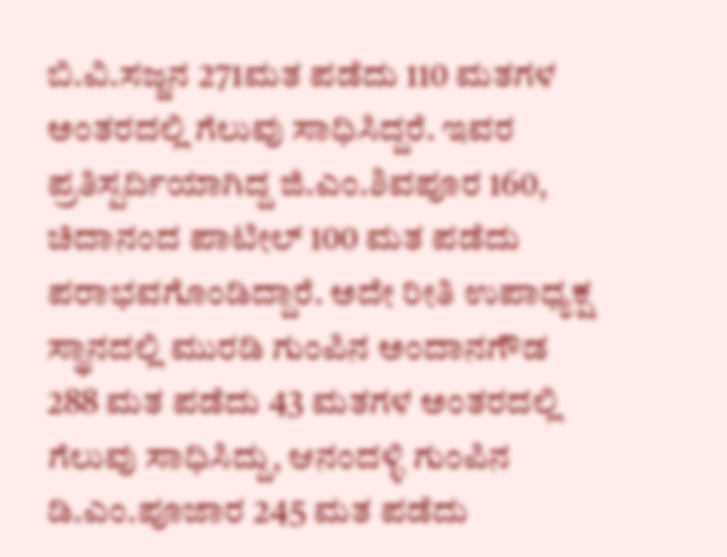ಬಿ.ವಿ.ಸಜ್ಜನ 271ಮತ ಪಡೆದು 110 ಮತಗಳ ಅಂತರದಲ್ಲಿ ಗೆಲುವು ಸಾಧಿಸಿದ್ದರೆ. ಇವರ ಪ್ರತಿಸ್ಪರ್ದಿಯಾಗಿದ್ದ ಜಿ.ಎಂ.ಶಿವಪೂರ 160, ಚಿದಾನಂದ ಪಾಟೀಲ್ 100 ಮತ ಪಡೆದು ಪರಾಭವಗೊಂಡಿದ್ದಾರೆ. ಅದೇ ರೀತಿ ಉಪಾಧ್ಯಕ್ಷ ಸ್ಥಾನದಲ್ಲಿ ಮುರಡಿ ಗುಂಪಿನ ಅಂದಾನಗೌಡ 288 ಮತ ಪಡೆದು 43 ಮತಗಳ ಅಂತರದಲ್ಲಿ ಗೆಲುವು ಸಾಧಿಸಿದ್ದು, ಆನಂದಳ್ಳಿ ಗುಂಪಿನ ಡಿ.ಎಂ.ಪೂಜಾರ 245 ಮತ ಪಡೆದು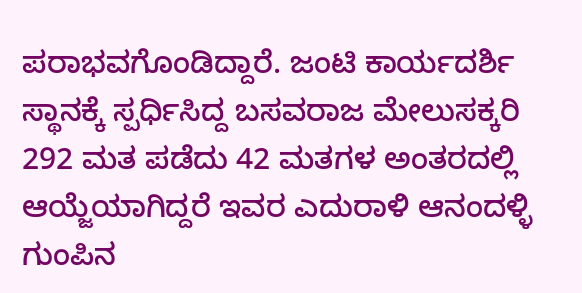ಪರಾಭವಗೊಂಡಿದ್ದಾರೆ. ಜಂಟಿ ಕಾರ್ಯದರ್ಶಿ ಸ್ಥಾನಕ್ಕೆ ಸ್ಪರ್ಧಿಸಿದ್ದ ಬಸವರಾಜ ಮೇಲುಸಕ್ಕರಿ 292 ಮತ ಪಡೆದು 42 ಮತಗಳ ಅಂತರದಲ್ಲಿ ಆಯ್ಜೆಯಾಗಿದ್ದರೆ ಇವರ ಎದುರಾಳಿ ಆನಂದಳ್ಳಿ ಗುಂಪಿನ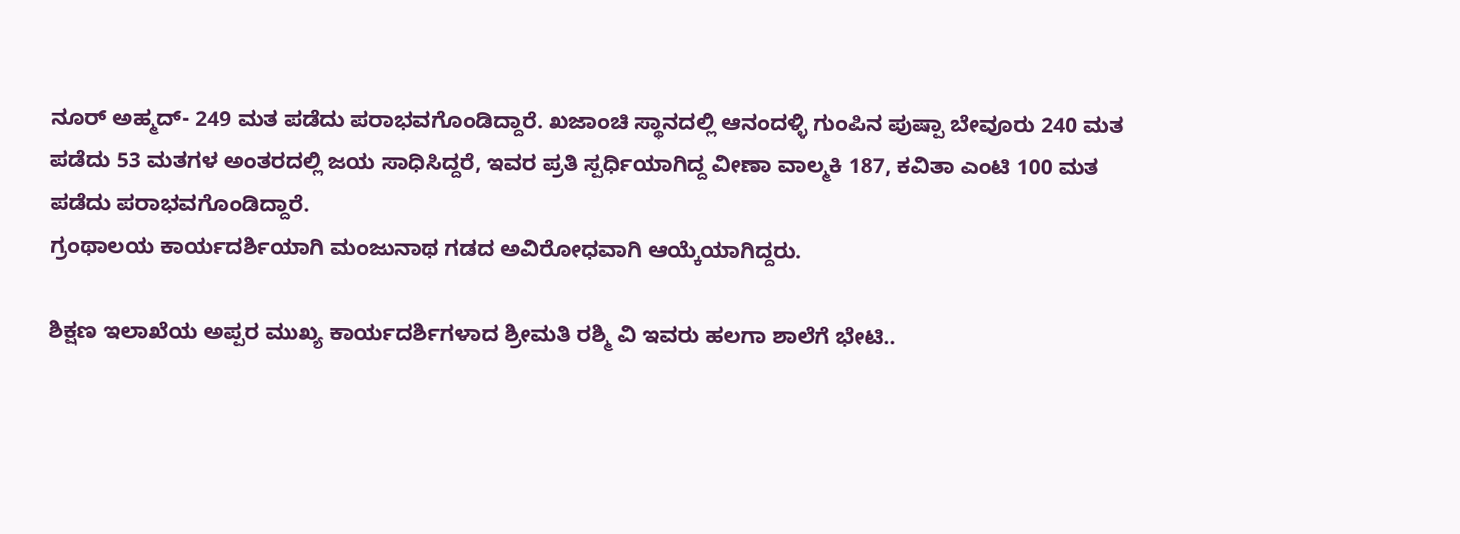ನೂರ್ ಅಹ್ಮದ್- 249 ಮತ ಪಡೆದು ಪರಾಭವಗೊಂಡಿದ್ದಾರೆ. ಖಜಾಂಚಿ ಸ್ಥಾನದಲ್ಲಿ ಆನಂದಳ್ಳಿ ಗುಂಪಿನ ಪುಷ್ಪಾ ಬೇವೂರು 240 ಮತ ಪಡೆದು 53 ಮತಗಳ ಅಂತರದಲ್ಲಿ ಜಯ ಸಾಧಿಸಿದ್ದರೆ, ಇವರ ಪ್ರತಿ ಸ್ಪರ್ಧಿಯಾಗಿದ್ದ ವೀಣಾ ವಾಲ್ಮಕಿ 187, ಕವಿತಾ ಎಂಟಿ 100 ಮತ ಪಡೆದು ಪರಾಭವಗೊಂಡಿದ್ದಾರೆ.
ಗ್ರಂಥಾಲಯ ಕಾರ್ಯದರ್ಶಿಯಾಗಿ ಮಂಜುನಾಥ ಗಡದ ಅವಿರೋಧವಾಗಿ ಆಯ್ಕೆಯಾಗಿದ್ದರು.

ಶಿಕ್ಷಣ ಇಲಾಖೆಯ ಅಪ್ಪರ ಮುಖ್ಯ ಕಾರ್ಯದರ್ಶಿಗಳಾದ ಶ್ರೀಮತಿ ರಶ್ಮಿ ವಿ ಇವರು ಹಲಗಾ ಶಾಲೆಗೆ ಭೇಟಿ..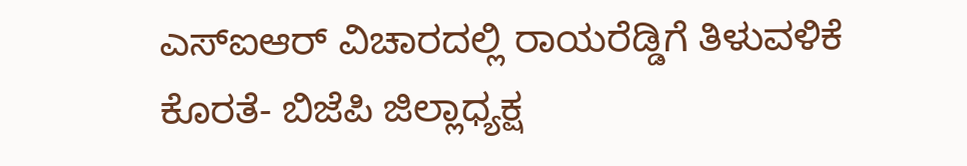ಎಸ್ಐಆರ್ ವಿಚಾರದಲ್ಲಿ ರಾಯರೆಡ್ಡಿಗೆ ತಿಳುವಳಿಕೆ ಕೊರತೆ- ಬಿಜೆಪಿ ಜಿಲ್ಲಾಧ್ಯಕ್ಷ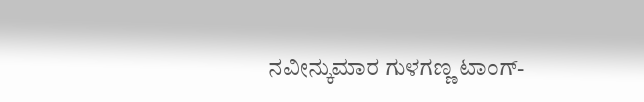ನವೀನ್ಕುಮಾರ ಗುಳಗಣ್ಣ ಟಾಂಗ್-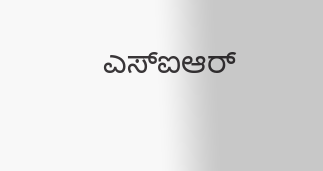ಎಸ್ಐಆರ್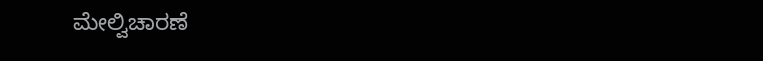ಮೇಲ್ವಿಚಾರಣೆ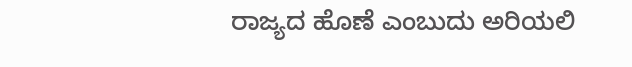ರಾಜ್ಯದ ಹೊಣೆ ಎಂಬುದು ಅರಿಯಲಿ